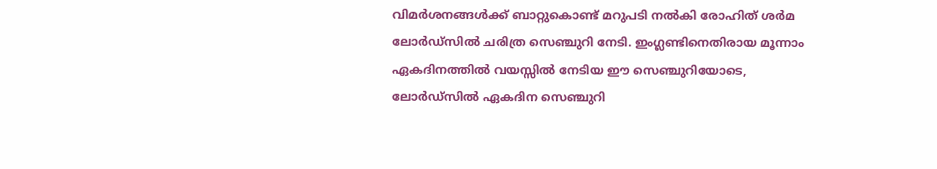വിമര്‍ശനങ്ങള്‍ക്ക് ബാറ്റുകൊണ്ട് മറുപടി നല്‍കി രോഹിത് ശര്‍മ ലോര്‍ഡ്സില്‍ ചരിത്ര സെഞ്ചുറി നേടി. ഇംഗ്ലണ്ടിനെതിരായ മൂന്നാം ഏകദിനത്തില്‍ വയസ്സില്‍ നേടിയ ഈ സെഞ്ചുറിയോടെ, ലോര്‍ഡ്സില്‍ ഏകദിന സെഞ്ചുറി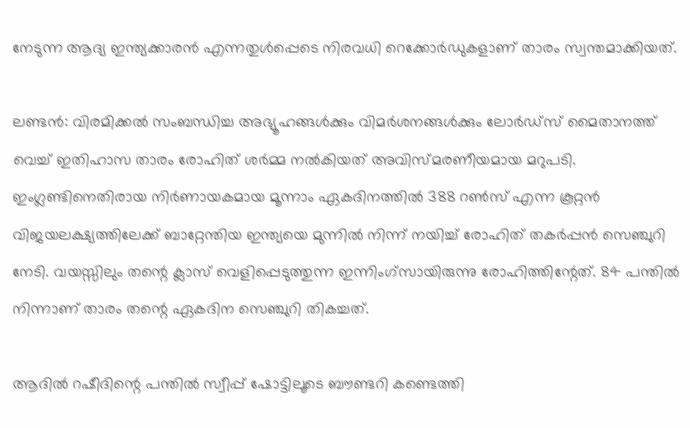നേടുന്ന ആദ്യ ഇന്ത്യക്കാരന്‍ എന്നതുള്‍പ്പെടെ നിരവധി റെക്കോര്‍ഡുകളാണ് താരം സ്വന്തമാക്കിയത്.

ലണ്ടന്‍: വിരമിക്കല്‍ സംബന്ധിച്ച അഭ്യൂഹങ്ങള്‍ക്കും വിമര്‍ശനങ്ങള്‍ക്കും ലോര്‍ഡ്സ് മൈതാനത്ത് വെച്ച് ഇതിഹാസ താരം രോഹിത് ശര്‍മ്മ നല്‍കിയത് അവിസ്മരണീയമായ മറുപടി. ഇംഗ്ലണ്ടിനെതിരായ നിര്‍ണായകമായ മൂന്നാം ഏകദിനത്തില്‍ 388 റണ്‍സ് എന്ന കൂറ്റന്‍ വിജയലക്ഷ്യത്തിലേക്ക് ബാറ്റേന്തിയ ഇന്ത്യയെ മുന്നില്‍ നിന്ന് നയിച്ച് രോഹിത് തകര്‍പ്പന്‍ സെഞ്ചുറി നേടി. വയസ്സിലും തന്റെ ക്ലാസ് വെളിപ്പെടുത്തുന്ന ഇന്നിംഗ്‌സായിരുന്നു രോഹിത്തിന്റേത്. 84 പന്തില്‍ നിന്നാണ് താരം തന്റെ ഏകദിന സെഞ്ചുറി തികച്ചത്.

ആദില്‍ റഷീദിന്റെ പന്തില്‍ സ്വീപ്പ് ഷോട്ടിലൂടെ ബൗണ്ടറി കണ്ടെത്തി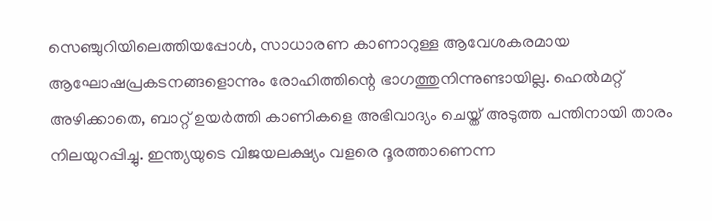സെഞ്ചുറിയിലെത്തിയപ്പോള്‍, സാധാരണ കാണാറുള്ള ആവേശകരമായ ആഘോഷപ്രകടനങ്ങളൊന്നും രോഹിത്തിന്റെ ഭാഗത്തുനിന്നുണ്ടായില്ല. ഹെല്‍മറ്റ് അഴിക്കാതെ, ബാറ്റ് ഉയര്‍ത്തി കാണികളെ അഭിവാദ്യം ചെയ്ത് അടുത്ത പന്തിനായി താരം നിലയുറപ്പിച്ചു. ഇന്ത്യയുടെ വിജയലക്ഷ്യം വളരെ ദൂരത്താണെന്ന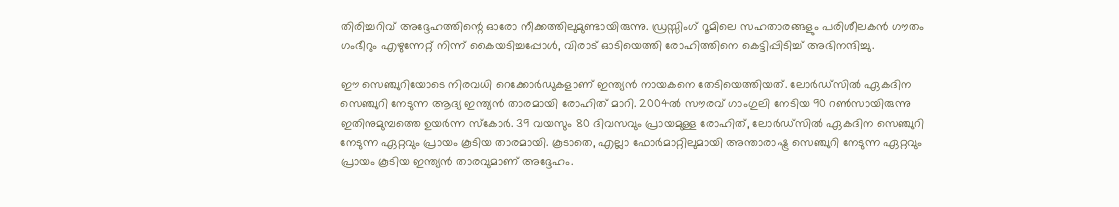തിരിച്ചറിവ് അദ്ദേഹത്തിന്റെ ഓരോ നീക്കത്തിലുമുണ്ടായിരുന്നു. ഡ്രസ്സിംഗ് റൂമിലെ സഹതാരങ്ങളും പരിശീലകന്‍ ഗൗതം ഗംഭീറും എഴുന്നേറ്റ് നിന്ന് കൈയടിച്ചപ്പോള്‍, വിരാട് ഓടിയെത്തി രോഹിത്തിനെ കെട്ടിപ്പിടിച്ച് അഭിനന്ദിച്ചു.

ഈ സെഞ്ചുറിയോടെ നിരവധി റെക്കോര്‍ഡുകളാണ് ഇന്ത്യന്‍ നായകനെ തേടിയെത്തിയത്. ലോര്‍ഡ്സില്‍ ഏകദിന സെഞ്ചുറി നേടുന്ന ആദ്യ ഇന്ത്യന്‍ താരമായി രോഹിത് മാറി. 2004ല്‍ സൗരവ് ഗാംഗുലി നേടിയ 90 റണ്‍സായിരുന്നു ഇതിനുമുമ്പത്തെ ഉയര്‍ന്ന സ്‌കോര്‍. 39 വയസും 80 ദിവസവും പ്രായമുള്ള രോഹിത്, ലോര്‍ഡ്സില്‍ ഏകദിന സെഞ്ചുറി നേടുന്ന ഏറ്റവും പ്രായം കൂടിയ താരമായി. കൂടാതെ, എല്ലാ ഫോര്‍മാറ്റിലുമായി അന്താരാഷ്ട്ര സെഞ്ചുറി നേടുന്ന ഏറ്റവും പ്രായം കൂടിയ ഇന്ത്യന്‍ താരവുമാണ് അദ്ദേഹം.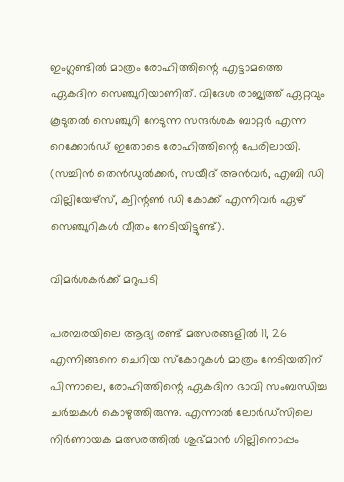ഇംഗ്ലണ്ടില്‍ മാത്രം രോഹിത്തിന്റെ എട്ടാമത്തെ ഏകദിന സെഞ്ചുറിയാണിത്. വിദേശ രാജ്യത്ത് ഏറ്റവും കൂടുതല്‍ സെഞ്ചുറി നേടുന്ന സന്ദര്‍ശക ബാറ്റര്‍ എന്ന റെക്കോര്‍ഡ് ഇതോടെ രോഹിത്തിന്റെ പേരിലായി. (സച്ചിന്‍ തെന്‍ഡുല്‍ക്കര്‍, സയീദ് അന്‍വര്‍, എബി ഡി വില്ലിയേഴ്‌സ്, ക്വിന്റണ്‍ ഡി കോക്ക് എന്നിവര്‍ ഏഴ് സെഞ്ചുറികള്‍ വീതം നേടിയിട്ടുണ്ട്).

വിമര്‍ശകര്‍ക്ക് മറുപടി

പരമ്പരയിലെ ആദ്യ രണ്ട് മത്സരങ്ങളില്‍ 11, 26 എന്നിങ്ങനെ ചെറിയ സ്‌കോറുകള്‍ മാത്രം നേടിയതിന് പിന്നാലെ, രോഹിത്തിന്റെ ഏകദിന ഭാവി സംബന്ധിച്ച ചര്‍ച്ചകള്‍ കൊഴുത്തിരുന്നു. എന്നാല്‍ ലോര്‍ഡ്സിലെ നിര്‍ണായക മത്സരത്തില്‍ ശുഭ്മാന്‍ ഗില്ലിനൊപ്പം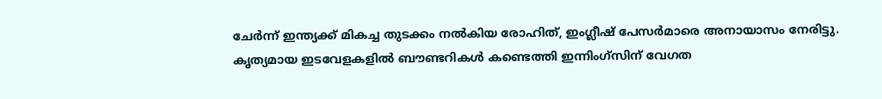ചേര്‍ന്ന് ഇന്ത്യക്ക് മികച്ച തുടക്കം നല്‍കിയ രോഹിത്, ഇംഗ്ലീഷ് പേസര്‍മാരെ അനായാസം നേരിട്ടു. കൃത്യമായ ഇടവേളകളില്‍ ബൗണ്ടറികള്‍ കണ്ടെത്തി ഇന്നിംഗ്‌സിന് വേഗത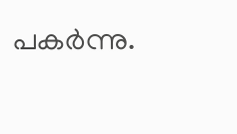പകര്‍ന്നു.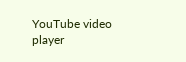YouTube video player